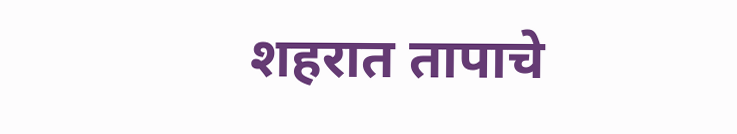शहरात तापाचे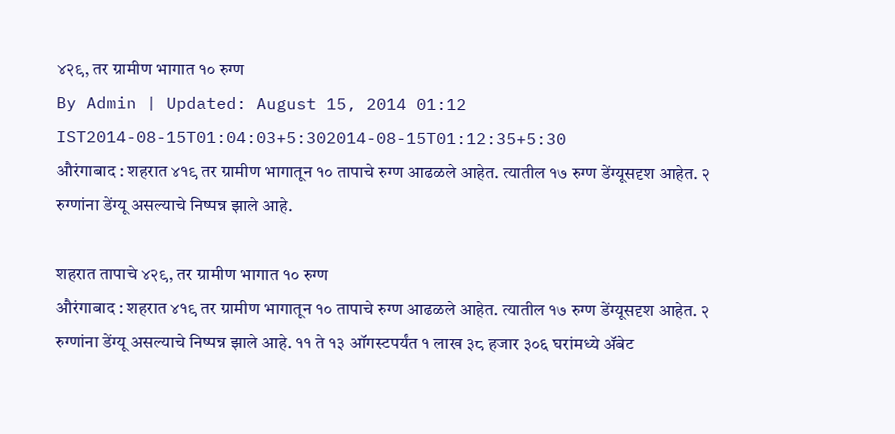४२९, तर ग्रामीण भागात १० रुग्ण
By Admin | Updated: August 15, 2014 01:12 IST2014-08-15T01:04:03+5:302014-08-15T01:12:35+5:30
औरंगाबाद : शहरात ४१९ तर ग्रामीण भागातून १० तापाचे रुग्ण आढळले आहेत. त्यातील १७ रुग्ण डेंग्यूसदृश आहेत. २ रुग्णांना डेंग्यू असल्याचे निष्पन्न झाले आहे.

शहरात तापाचे ४२९, तर ग्रामीण भागात १० रुग्ण
औरंगाबाद : शहरात ४१९ तर ग्रामीण भागातून १० तापाचे रुग्ण आढळले आहेत. त्यातील १७ रुग्ण डेंग्यूसदृश आहेत. २ रुग्णांना डेंग्यू असल्याचे निष्पन्न झाले आहे. ११ ते १३ ऑगस्टपर्यंत १ लाख ३८ हजार ३०६ घरांमध्ये ॲबेट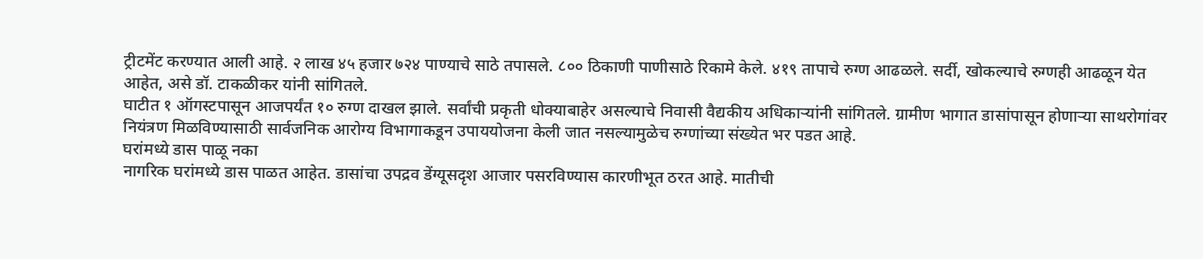ट्रीटमेंट करण्यात आली आहे. २ लाख ४५ हजार ७२४ पाण्याचे साठे तपासले. ८०० ठिकाणी पाणीसाठे रिकामे केले. ४१९ तापाचे रुग्ण आढळले. सर्दी, खोकल्याचे रुग्णही आढळून येत आहेत, असे डॉ. टाकळीकर यांनी सांगितले.
घाटीत १ ऑगस्टपासून आजपर्यंत १० रुग्ण दाखल झाले. सर्वांची प्रकृती धोक्याबाहेर असल्याचे निवासी वैद्यकीय अधिकाऱ्यांनी सांगितले. ग्रामीण भागात डासांपासून होणाऱ्या साथरोगांवर नियंत्रण मिळविण्यासाठी सार्वजनिक आरोग्य विभागाकडून उपाययोजना केली जात नसल्यामुळेच रुग्णांच्या संख्येत भर पडत आहे.
घरांमध्ये डास पाळू नका
नागरिक घरांमध्ये डास पाळत आहेत. डासांचा उपद्रव डेंग्यूसदृश आजार पसरविण्यास कारणीभूत ठरत आहे. मातीची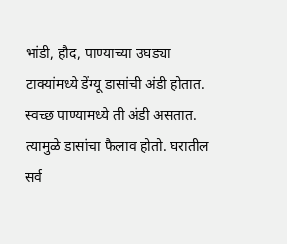भांडी, हौद, पाण्याच्या उघड्या टाक्यांमध्ये डेंग्यू डासांची अंडी होतात. स्वच्छ पाण्यामध्ये ती अंडी असतात. त्यामुळे डासांचा फैलाव होतो. घरातील सर्व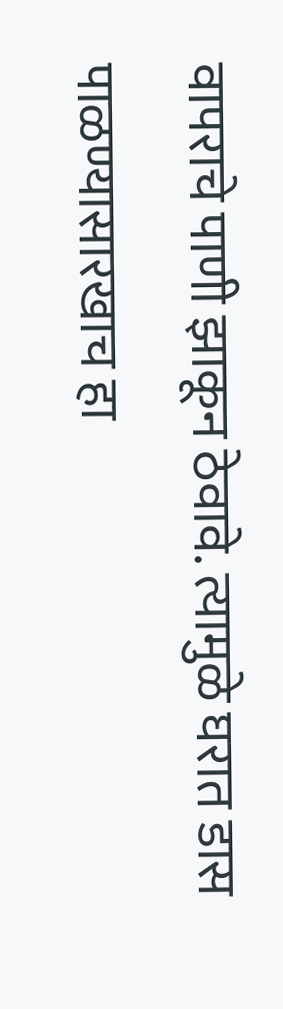वापराचे पाणी झाकून ठेवावे. त्यामुळे घरात डास पाळण्यासारखाच हा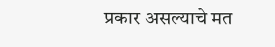प्रकार असल्याचे मत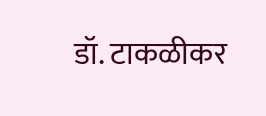डॉ. टाकळीकर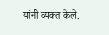यांनी व्यक्त केले.